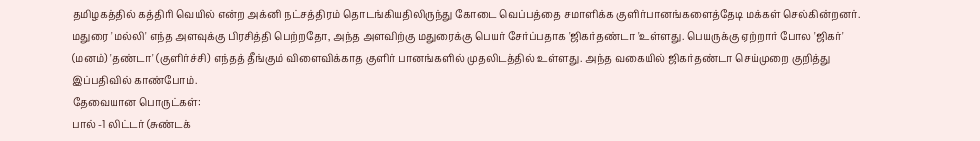தமிழகத்தில் கத்திரி வெயில் என்ற அக்னி நட்சத்திரம் தொடங்கியதிலிருந்து கோடை வெப்பத்தை சமாளிக்க குளிர்பானங்களைத்தேடி மக்கள் செல்கின்றனர். மதுரை 'மல்லி' எந்த அளவுக்கு பிரசித்தி பெற்றதோ, அந்த அளவிற்கு மதுரைக்கு பெயர் சேர்ப்பதாக 'ஜிகர்தண்டா 'உள்ளது. பெயருக்கு ஏற்றார் போல 'ஜிகர்' (மனம்) 'தண்டா' (குளிர்ச்சி) எந்தத் தீங்கும் விளைவிக்காத குளிர் பானங்களில் முதலிடத்தில் உள்ளது. அந்த வகையில் ஜிகர்தண்டா செய்முறை குறித்து இப்பதிவில் காண்போம்.
தேவையான பொருட்கள்:
பால் -1 லிட்டர் (சுண்டக்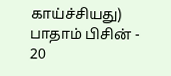காய்ச்சியது)
பாதாம் பிசின் - 20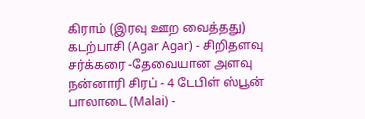கிராம் (இரவு ஊற வைத்தது)
கடற்பாசி (Agar Agar) - சிறிதளவு
சர்க்கரை -தேவையான அளவு
நன்னாரி சிரப் - 4 டேபிள் ஸ்பூன்
பாலாடை (Malai) -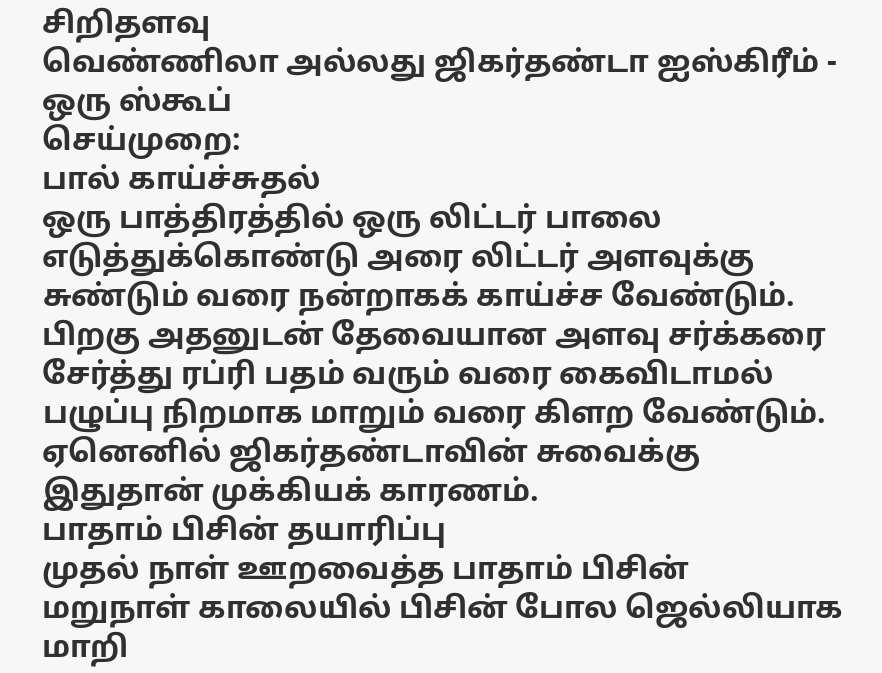சிறிதளவு
வெண்ணிலா அல்லது ஜிகர்தண்டா ஐஸ்கிரீம் - ஒரு ஸ்கூப்
செய்முறை:
பால் காய்ச்சுதல்
ஒரு பாத்திரத்தில் ஒரு லிட்டர் பாலை எடுத்துக்கொண்டு அரை லிட்டர் அளவுக்கு சுண்டும் வரை நன்றாகக் காய்ச்ச வேண்டும். பிறகு அதனுடன் தேவையான அளவு சர்க்கரை சேர்த்து ரப்ரி பதம் வரும் வரை கைவிடாமல் பழுப்பு நிறமாக மாறும் வரை கிளற வேண்டும். ஏனெனில் ஜிகர்தண்டாவின் சுவைக்கு இதுதான் முக்கியக் காரணம்.
பாதாம் பிசின் தயாரிப்பு
முதல் நாள் ஊறவைத்த பாதாம் பிசின்
மறுநாள் காலையில் பிசின் போல ஜெல்லியாக மாறி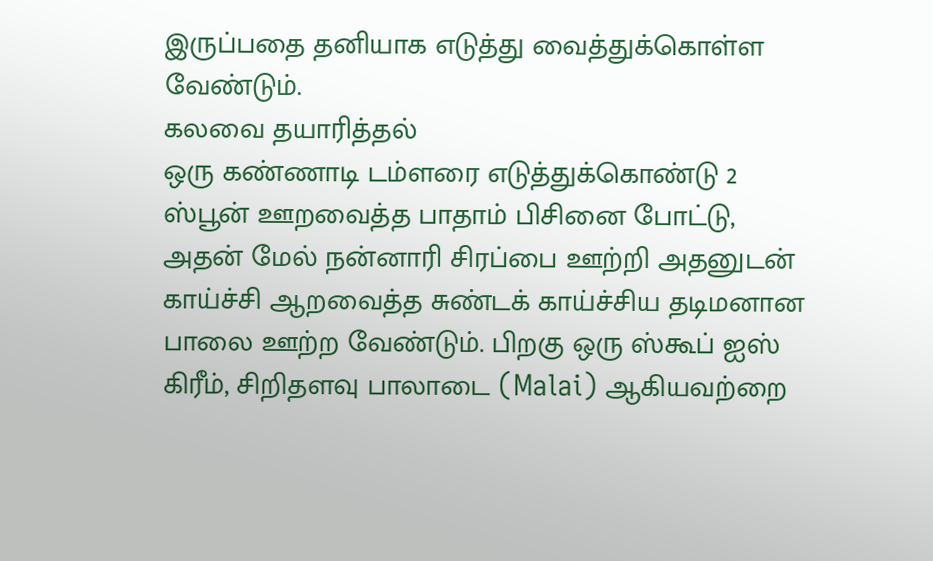இருப்பதை தனியாக எடுத்து வைத்துக்கொள்ள வேண்டும்.
கலவை தயாரித்தல்
ஒரு கண்ணாடி டம்ளரை எடுத்துக்கொண்டு 2 ஸ்பூன் ஊறவைத்த பாதாம் பிசினை போட்டு, அதன் மேல் நன்னாரி சிரப்பை ஊற்றி அதனுடன் காய்ச்சி ஆறவைத்த சுண்டக் காய்ச்சிய தடிமனான பாலை ஊற்ற வேண்டும். பிறகு ஒரு ஸ்கூப் ஐஸ் கிரீம், சிறிதளவு பாலாடை (Malai) ஆகியவற்றை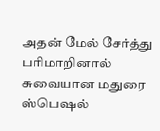அதன் மேல் சேர்த்து பரிமாறினால் சுவையான மதுரை ஸ்பெஷல்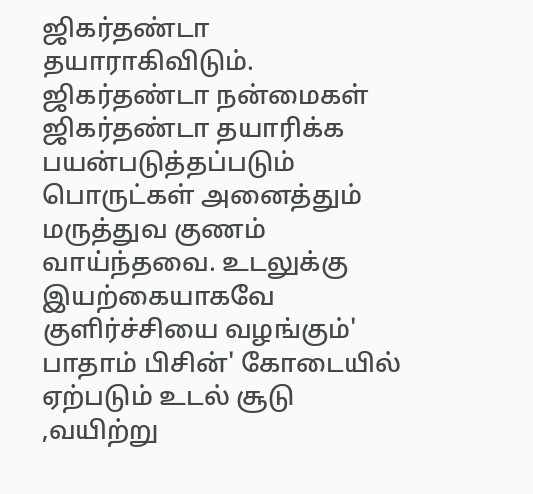ஜிகர்தண்டா தயாராகிவிடும்.
ஜிகர்தண்டா நன்மைகள்
ஜிகர்தண்டா தயாரிக்க பயன்படுத்தப்படும் பொருட்கள் அனைத்தும் மருத்துவ குணம் வாய்ந்தவை. உடலுக்கு இயற்கையாகவே குளிர்ச்சியை வழங்கும்' பாதாம் பிசின்' கோடையில் ஏற்படும் உடல் சூடு ,வயிற்று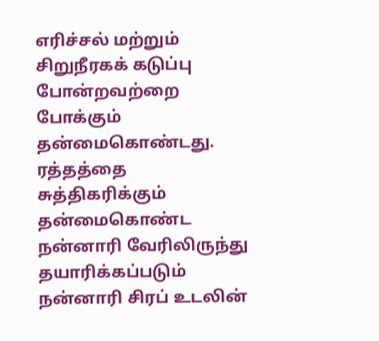எரிச்சல் மற்றும் சிறுநீரகக் கடுப்பு போன்றவற்றை போக்கும் தன்மைகொண்டது.
ரத்தத்தை சுத்திகரிக்கும் தன்மைகொண்ட நன்னாரி வேரிலிருந்து தயாரிக்கப்படும் நன்னாரி சிரப் உடலின்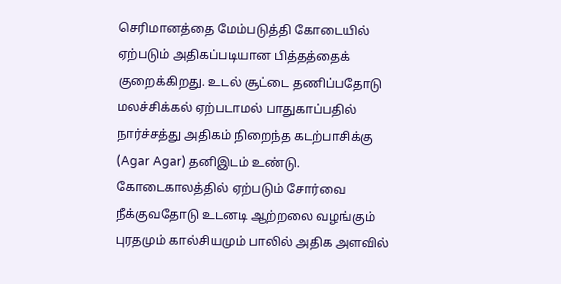செரிமானத்தை மேம்படுத்தி கோடையில் ஏற்படும் அதிகப்படியான பித்தத்தைக் குறைக்கிறது. உடல் சூட்டை தணிப்பதோடு மலச்சிக்கல் ஏற்படாமல் பாதுகாப்பதில் நார்ச்சத்து அதிகம் நிறைந்த கடற்பாசிக்கு (Agar Agar) தனிஇடம் உண்டு. கோடைகாலத்தில் ஏற்படும் சோர்வை நீக்குவதோடு உடனடி ஆற்றலை வழங்கும் புரதமும் கால்சியமும் பாலில் அதிக அளவில்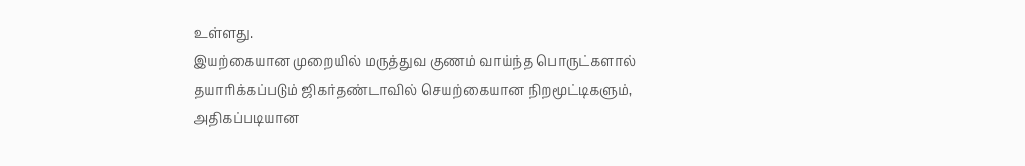உள்ளது.
இயற்கையான முறையில் மருத்துவ குணம் வாய்ந்த பொருட்களால் தயாரிக்கப்படும் ஜிகர்தண்டாவில் செயற்கையான நிறமூட்டிகளும், அதிகப்படியான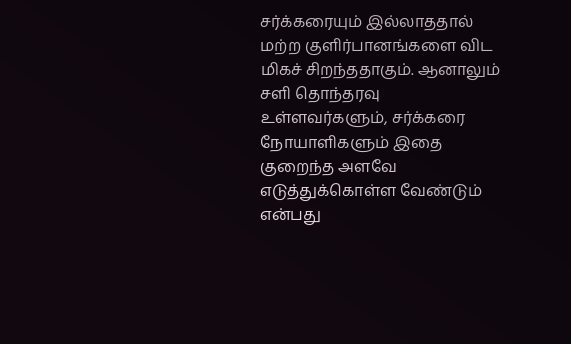சர்க்கரையும் இல்லாததால் மற்ற குளிர்பானங்களை விட மிகச் சிறந்ததாகும். ஆனாலும் சளி தொந்தரவு உள்ளவர்களும், சர்க்கரை நோயாளிகளும் இதை குறைந்த அளவே எடுத்துக்கொள்ள வேண்டும் என்பது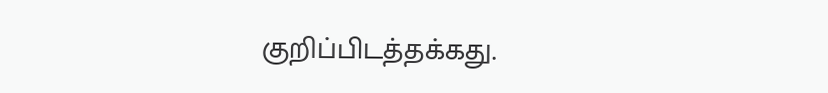குறிப்பிடத்தக்கது.